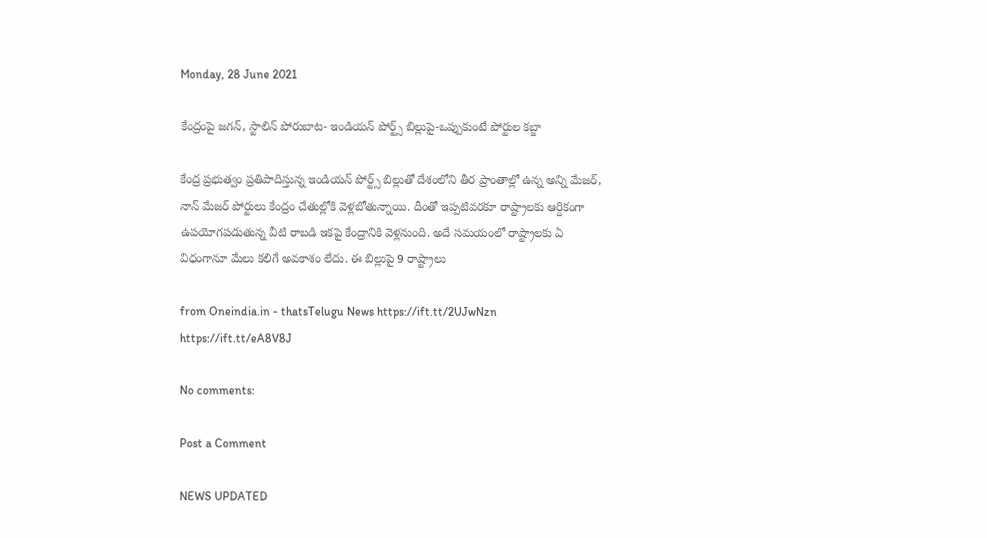Monday, 28 June 2021

కేంద్రంపై జగన్, స్టాలిన్ పోరుబాట- ఇండియన్ పోర్ట్స్ బిల్లుపై-ఒప్పుకుంటే పోర్టుల కబ్జా

కేంద్ర ప్రభుత్వం ప్రతిపాదిస్తున్న ఇండియన్ పోర్ట్స్ బిల్లుతో దేశంలోని తీర ప్రాంతాల్లో ఉన్న అన్ని మేజర్, నాన్ మేజర్ పోర్టులు కేంద్రం చేతుల్లోకి వెళ్లబోతున్నాయి. దీంతో ఇప్పటివరకూ రాష్ట్రాలకు ఆర్దికంగా ఉపయోగపడుతున్న వీటి రాబడి ఇకపై కేంద్రానికి వెళ్లనుంది. అదే సమయంలో రాష్ట్రాలకు ఏ విధంగానూ మేలు కలిగే అవకాశం లేదు. ఈ బిల్లుపై 9 రాష్ట్రాలు

from Oneindia.in - thatsTelugu News https://ift.tt/2UJwNzn
https://ift.tt/eA8V8J

No comments:

Post a Comment

NEWS UPDATED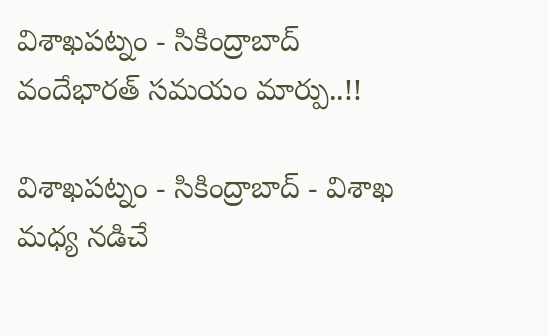విశాఖపట్నం - సికింద్రాబాద్ వందేభారత్ సమయం మార్పు..!!

విశాఖపట్నం - సికింద్రాబాద్ - విశాఖ మధ్య నడిచే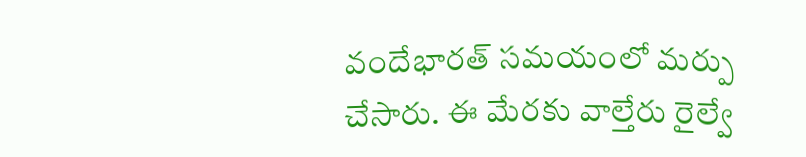వందేభారత్ సమయంలో మర్పు చేసారు. ఈ మేరకు వాల్తేరు రైల్వే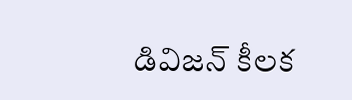డివిజన్ కీలక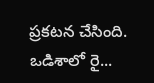ప్రకటన చేసింది. ఒడిశాలో రై...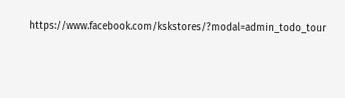https://www.facebook.com/kskstores/?modal=admin_todo_tour